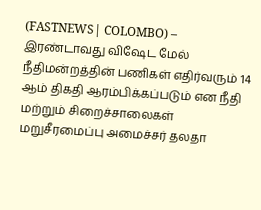(FASTNEWS| COLOMBO) – இரண்டாவது விஷேட மேல் நீதிமன்றத்தின் பணிகள் எதிர்வரும் 14 ஆம் திகதி ஆரம்பிக்கப்படும் என நீதி மற்றும் சிறைச்சாலைகள் மறுசீரமைப்பு அமைச்சர் தலதா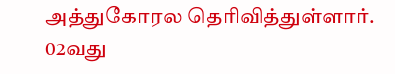அத்துகோரல தெரிவித்துள்ளார்.
02வது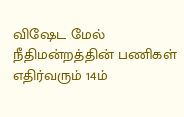விஷேட மேல் நீதிமன்றத்தின் பணிகள் எதிர்வரும் 14ம்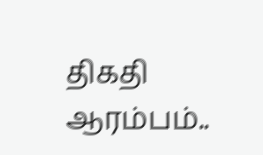திகதி ஆரம்பம்..